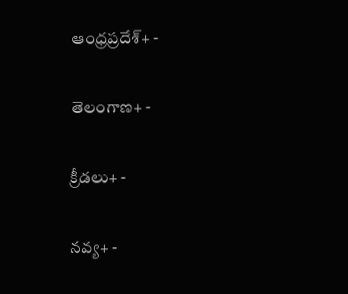ఆంధ్రప్రదేశ్+ -

తెలంగాణ+ -

క్రీడలు+ -

నవ్య+ -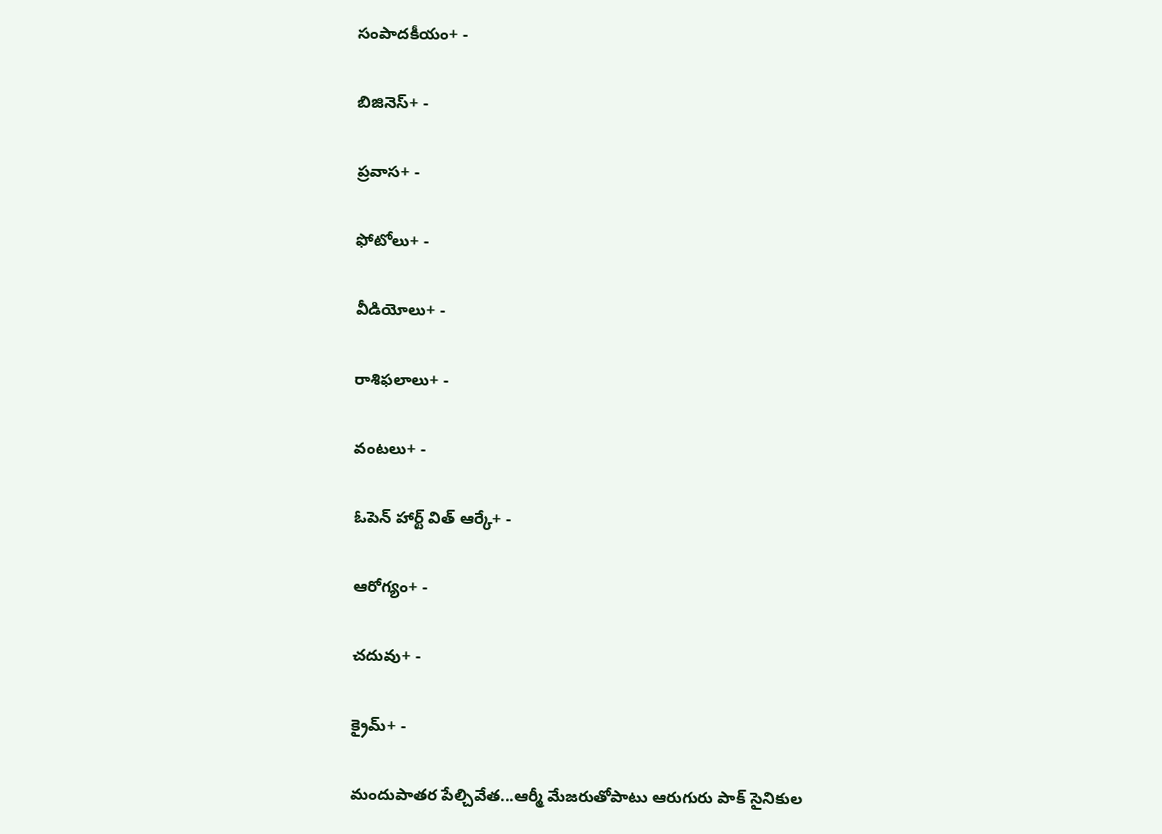సంపాదకీయం+ -

బిజినెస్+ -

ప్రవాస+ -

ఫోటోలు+ -

వీడియోలు+ -

రాశిఫలాలు+ -

వంటలు+ -

ఓపెన్ హార్ట్ విత్ ఆర్కే+ -

ఆరోగ్యం+ -

చదువు+ -

క్రైమ్+ -

మందుపాతర పేల్చివేత...ఆర్మీ మేజరుతోపాటు ఆరుగురు పాక్ సైనికుల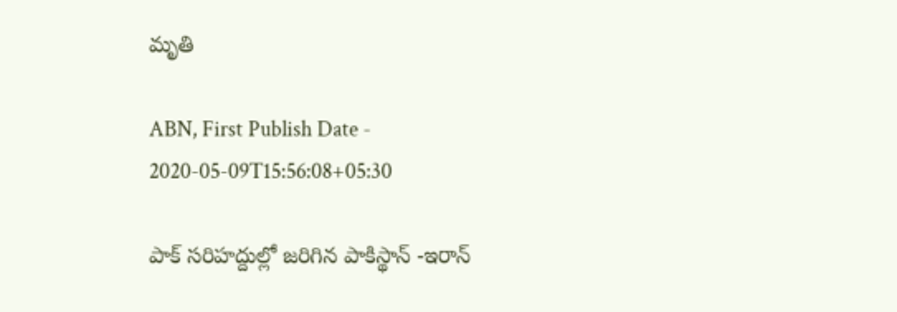మృతి

ABN, First Publish Date - 2020-05-09T15:56:08+05:30

పాక్ సరిహద్దుల్లో జరిగిన పాకిస్థాన్ -ఇరాన్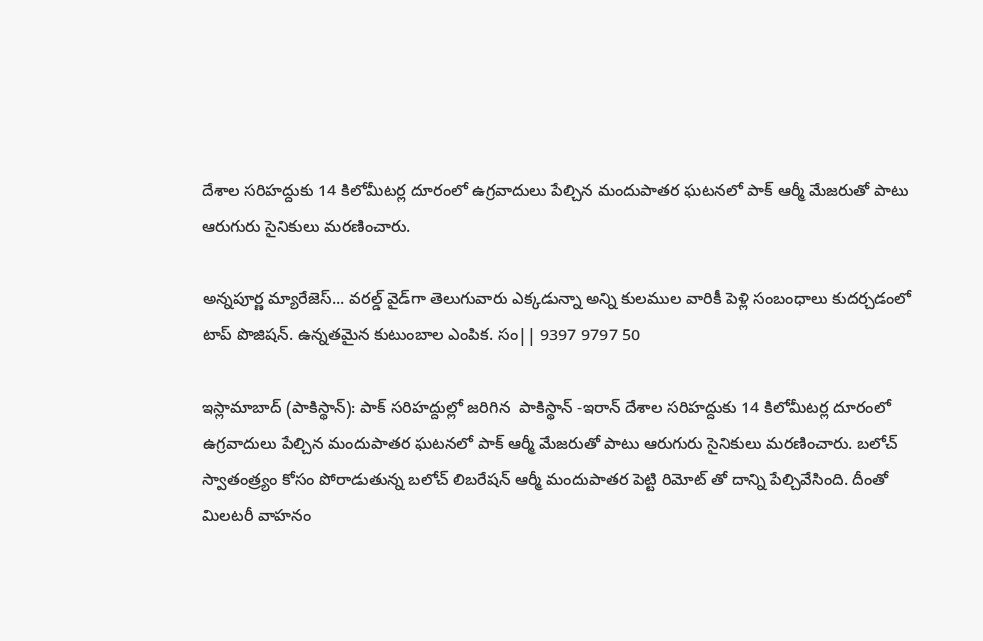దేశాల సరిహద్దుకు 14 కిలోమీటర్ల దూరంలో ఉగ్రవాదులు పేల్చిన మందుపాతర ఘటనలో పాక్ ఆర్మీ మేజరుతో పాటు ఆరుగురు సైనికులు మరణించారు.

అన్నపూర్ణ మ్యారేజెస్... వరల్డ్ వైడ్‌గా తెలుగువారు ఎక్కడున్నా అన్ని కులముల వారికీ పెళ్లి సంబంధాలు కుదర్చడంలో టాప్ పొజిషన్. ఉన్నతమైన కుటుంబాల ఎంపిక. సం|| 9397 9797 50

ఇస్లామాబాద్ (పాకిస్థాన్): పాక్ సరిహద్దుల్లో జరిగిన  పాకిస్థాన్ -ఇరాన్ దేశాల సరిహద్దుకు 14 కిలోమీటర్ల దూరంలో ఉగ్రవాదులు పేల్చిన మందుపాతర ఘటనలో పాక్ ఆర్మీ మేజరుతో పాటు ఆరుగురు సైనికులు మరణించారు. బలోచ్ స్వాతంత్ర్యం కోసం పోరాడుతున్న బలోచ్ లిబరేషన్ ఆర్మీ మందుపాతర పెట్టి రిమోట్ తో దాన్ని పేల్చివేసింది. దీంతో మిలటరీ వాహనం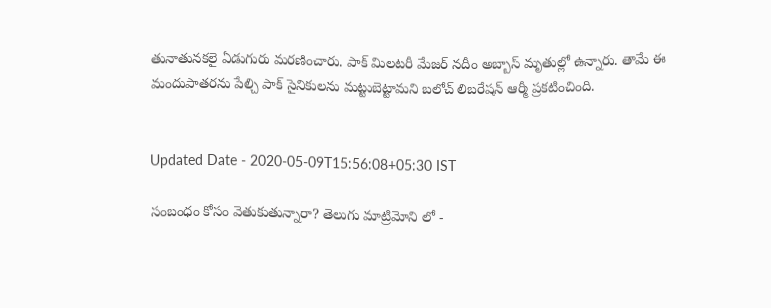తునాతునకలై ఏడుగురు మరణించారు. పాక్ మిలటరీ మేజర్ నదీం అబ్బాస్ మృతుల్లో ఉన్నారు. తామే ఈ మందుపాతరను పేల్చి పాక్ సైనికులను మట్టుబెట్టామని బలోచ్ లిబరేషన్ ఆర్మీ ప్రకటించింది.


Updated Date - 2020-05-09T15:56:08+05:30 IST

సంబంధం కోసం వెతుకుతున్నారా? తెలుగు మాట్రిమోని లో -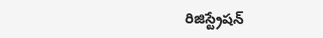రిజిస్ట్రేషన్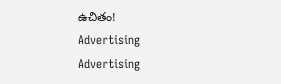ఉచితం!
Advertising
Advertising